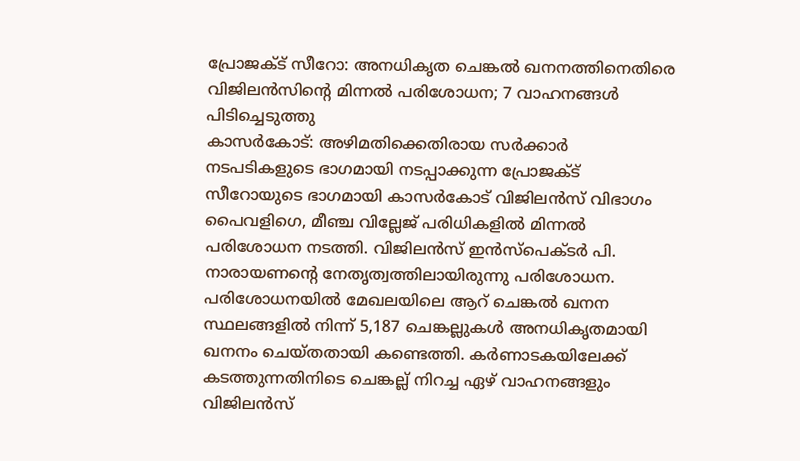പ്രോജക്ട് സീറോ: അനധികൃത ചെങ്കൽ ഖനനത്തിനെതിരെ വിജിലൻസിന്റെ മിന്നൽ പരിശോധന; 7 വാഹനങ്ങൾ പിടിച്ചെടുത്തു
കാസർകോട്: അഴിമതിക്കെതിരായ സർക്കാർ നടപടികളുടെ ഭാഗമായി നടപ്പാക്കുന്ന പ്രോജക്ട് സീറോയുടെ ഭാഗമായി കാസർകോട് വിജിലൻസ് വിഭാഗം പൈവളിഗെ, മീഞ്ച വില്ലേജ് പരിധികളിൽ മിന്നൽ പരിശോധന നടത്തി. വിജിലൻസ് ഇൻസ്പെക്ടർ പി. നാരായണന്റെ നേതൃത്വത്തിലായിരുന്നു പരിശോധന.
പരിശോധനയിൽ മേഖലയിലെ ആറ് ചെങ്കൽ ഖനന സ്ഥലങ്ങളിൽ നിന്ന് 5,187 ചെങ്കല്ലുകൾ അനധികൃതമായി ഖനനം ചെയ്തതായി കണ്ടെത്തി. കർണാടകയിലേക്ക് കടത്തുന്നതിനിടെ ചെങ്കല്ല് നിറച്ച ഏഴ് വാഹനങ്ങളും വിജിലൻസ്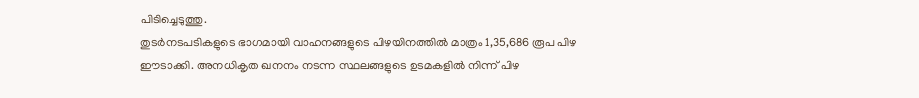പിടിച്ചെടുത്തു.
തുടർനടപടികളുടെ ഭാഗമായി വാഹനങ്ങളുടെ പിഴയിനത്തിൽ മാത്രം 1,35,686 രൂപ പിഴ ഈടാക്കി. അനധികൃത ഖനനം നടന്ന സ്ഥലങ്ങളുടെ ഉടമകളിൽ നിന്ന് പിഴ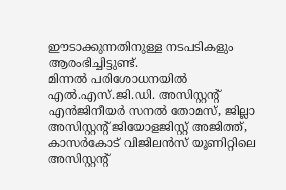ഈടാക്കുന്നതിനുള്ള നടപടികളും ആരംഭിച്ചിട്ടുണ്ട്.
മിന്നൽ പരിശോധനയിൽ എൽ.എസ്.ജി.ഡി. അസിസ്റ്റന്റ് എൻജിനീയർ സനൽ തോമസ്, ജില്ലാ അസിസ്റ്റന്റ് ജിയോളജിസ്റ്റ് അജിത്ത്, കാസർകോട് വിജിലൻസ് യൂണിറ്റിലെ അസിസ്റ്റന്റ്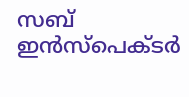സബ് ഇൻസ്പെക്ടർ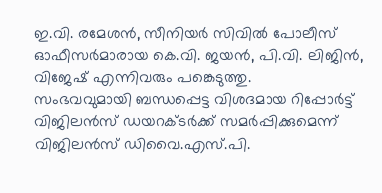ഇ.വി. രമേശൻ, സീനിയർ സിവിൽ പോലീസ് ഓഫീസർമാരായ കെ.വി. ജയൻ, പി.വി. ലിജിൻ, വിജേഷ് എന്നിവരും പങ്കെടുത്തു.
സംഭവവുമായി ബന്ധപ്പെട്ട വിശദമായ റിപ്പോർട്ട് വിജിലൻസ് ഡയറക്ടർക്ക് സമർപ്പിക്കുമെന്ന് വിജിലൻസ് ഡിവൈ.എസ്.പി.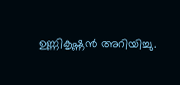ഉണ്ണികൃഷ്ണൻ അറിയിച്ചു.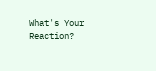What's Your Reaction?